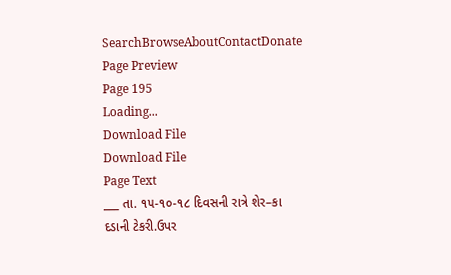SearchBrowseAboutContactDonate
Page Preview
Page 195
Loading...
Download File
Download File
Page Text
___ તા. ૧૫-૧૦-૧૮ દિવસની રાત્રે શેર–કા દડાની ટેકરી.ઉપર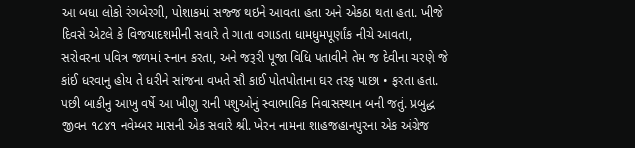આ બધા લોકો રંગબેરગી, પોશાકમાં સજ્જ થઇને આવતા હતા અને એકઠા થતા હતા. ખીજે દિવસે એટલે કે વિજયાદશમીની સવારે તે ગાતા વગાડતા ધામધુમપૂર્ણાંક નીચે આવતા, સરોવરના પવિત્ર જળમાં સ્નાન કરતા, અને જરૂરી પૂજા વિધિ પતાવીને તેમ જ દેવીના ચરણે જે કાંઈ ધરવાનુ હોય તે ધરીને સાંજના વખતે સૌ કાઈ પોતપોતાના ઘર તરફ પાછા • ફરતા હતા. પછી બાકીનુ આખુ વર્ષે આ ખીણુ રાની પશુઓનું સ્વાભાવિક નિવાસસ્થાન બની જતું. પ્રબુદ્ધ જીવન ૧૮૪૧ નવેમ્બર માસની એક સવારે શ્રી. ખેરન નામના શાહજહાનપુરના એક અંગ્રેજ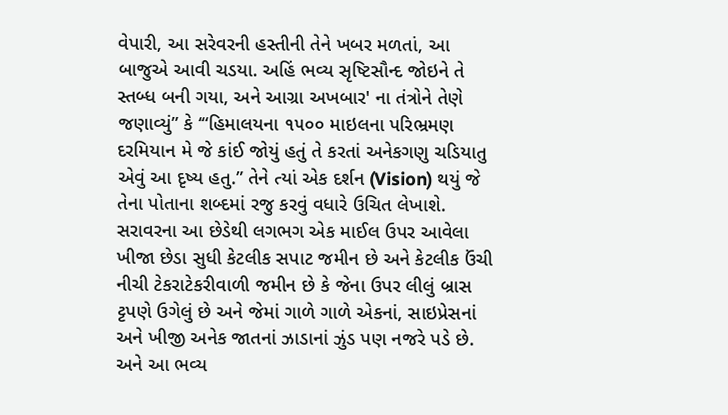વેપારી, આ સરેવરની હસ્તીની તેને ખબર મળતાં, આ બાજુએ આવી ચડયા. અહિં ભવ્ય સૃષ્ટિસૌન્દ જોઇને તે સ્તબ્ધ બની ગયા, અને આગ્રા અખબાર' ના તંત્રોને તેણે જણાવ્યું” કે ‘“હિમાલયના ૧૫૦૦ માઇલના પરિભ્રમણ દરમિયાન મે જે કાંઈ જોયું હતું તે કરતાં અનેકગણુ ચડિયાતુ એવું આ દૃષ્ય હતુ.” તેને ત્યાં એક દર્શન (Vision) થયું જે તેના પોતાના શબ્દમાં રજુ કરવું વધારે ઉચિત લેખાશે. સરાવરના આ છેડેથી લગભગ એક માઈલ ઉપર આવેલા ખીજા છેડા સુધી કેટલીક સપાટ જમીન છે અને કેટલીક ઉંચી નીચી ટેકરાટેકરીવાળી જમીન છે કે જેના ઉપર લીલું બ્રાસ ટ્ટપણે ઉગેલું છે અને જેમાં ગાળે ગાળે એકનાં, સાઇપ્રેસનાં અને ખીજી અનેક જાતનાં ઝાડાનાં ઝુંડ પણ નજરે પડે છે. અને આ ભવ્ય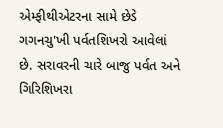એમ્ફીથીએટરના સામે છેડે ગગનચુ'ખી પર્વતશિખરો આવેલાં છે. સરાવરની ચારે બાજુ પર્વત અને ગિરિશિખરા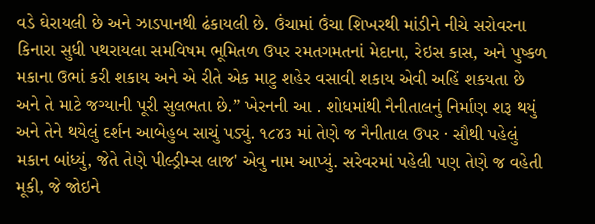વડે ઘેરાયલી છે અને ઝાડપાનથી ઢંકાયલી છે. ઉંચામાં ઉંચા શિખરથી માંડીને નીચે સરોવરના કિનારા સુધી પથરાયલા સમવિષમ ભૂમિતળ ઉપર રમતગમતનાં મેદાના, રેઇસ કાસ, અને પુષ્કળ મકાના ઉભાં કરી શકાય અને એ રીતે એક માટુ શહેર વસાવી શકાય એવી અહિં શકયતા છે અને તે માટે જગ્યાની પૂરી સુલભતા છે.” ખેરનની આ . શોધમાંથી નૈનીતાલનું નિર્માણ શરૂ થયું અને તેને થયેલું દર્શન આબેહુબ સાચું પડ્યું. ૧૮૪૩ માં તેણે જ નૈનીતાલ ઉપર · સૌથી પહેલું મકાન બાંધ્યું, જેતે તેણે પીલ્ડ્રીમ્સ લાજ' એવુ નામ આપ્યું. સરેવરમાં પહેલી પણ તેણે જ વહેતી મૂકી, જે જોઇને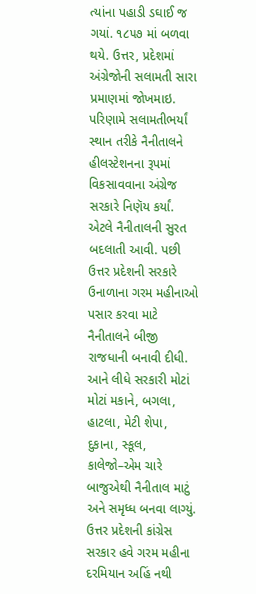ત્યાંના પહાડી ડઘાઈ જ ગયાં. ૧૮૫૭ માં બળવા થયે. ઉત્તર, પ્રદેશમાં અંગ્રેજોની સલામતી સારા પ્રમાણમાં જોખમાઇ. પરિણામે સલામતીભર્યાં સ્થાન તરીકે નૈનીતાલને હીલસ્ટેશનના રૂપમાં વિકસાવવાના અંગ્રેજ સરકારે નિણૅય કર્યાં. એટલે નૈનીતાલની સુરત બદલાતી આવી. પછી ઉત્તર પ્રદેશની સરકારે ઉનાળાના ગરમ મહીનાઓ પસાર કરવા માટે નૈનીતાલને બીજી રાજધાની બનાવી દીધી. આને લીધે સરકારી મોટાં મોટાં મકાને, બગલા, હાટલા, મેટી શેપા, દુકાના, સ્કૂલ, કાલેજો–એમ ચારે બાજુએથી નૈનીતાલ માટું અને સમૃધ્ધ બનવા લાગ્યું. ઉત્તર પ્રદેશની કાંગ્રેસ સરકાર હવે ગરમ મહીના દરમિયાન અહિં નથી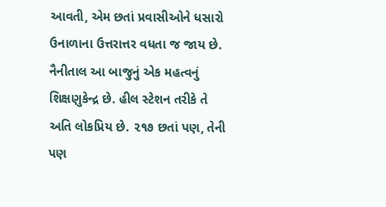આવતી, એમ છતાં પ્રવાસીઓને ધસારો ઉનાળાના ઉત્તરાત્તર વધતા જ જાય છે. નૈનીતાલ આ બાજુનું એક મહત્વનું શિક્ષણુકેન્દ્ર છે. હીલ સ્ટેશન તરીકે તે અતિ લોકપ્રિય છે. ૨૧૭ છતાં પણ, તેની પણ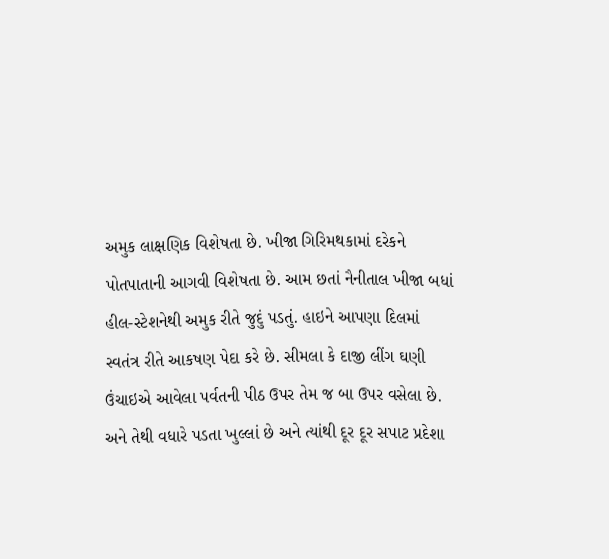અમુક લાક્ષણિક વિશેષતા છે. ખીજા ગિરિમથકામાં દરેકને પોતપાતાની આગવી વિશેષતા છે. આમ છતાં નૈનીતાલ ખીજા બધાં હીલ-સ્ટેશનેથી અમુક રીતે જુદું પડતું. હાઇને આપણા દિલમાં સ્વતંત્ર રીતે આકષણ પેદા કરે છે. સીમલા કે દાજી લીંગ ઘણી ઉંચાઇએ આવેલા પર્વતની પીઠ ઉપર તેમ જ બા ઉપર વસેલા છે. અને તેથી વધારે પડતા ખુલ્લાં છે અને ત્યાંથી દૂર દૂર સપાટ પ્રદેશા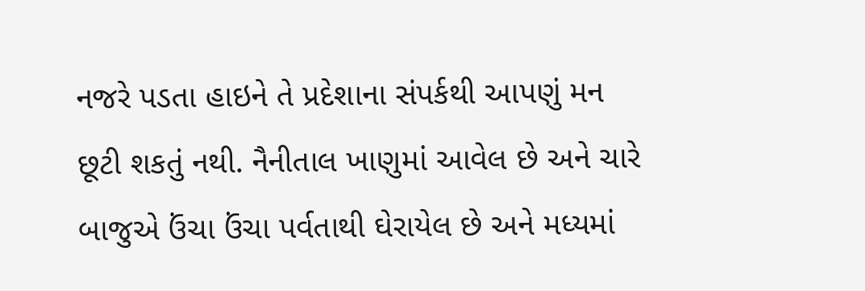નજરે પડતા હાઇને તે પ્રદેશાના સંપર્કથી આપણું મન છૂટી શકતું નથી. નૈનીતાલ ખાણુમાં આવેલ છે અને ચારે બાજુએ ઉંચા ઉંચા પર્વતાથી ઘેરાયેલ છે અને મધ્યમાં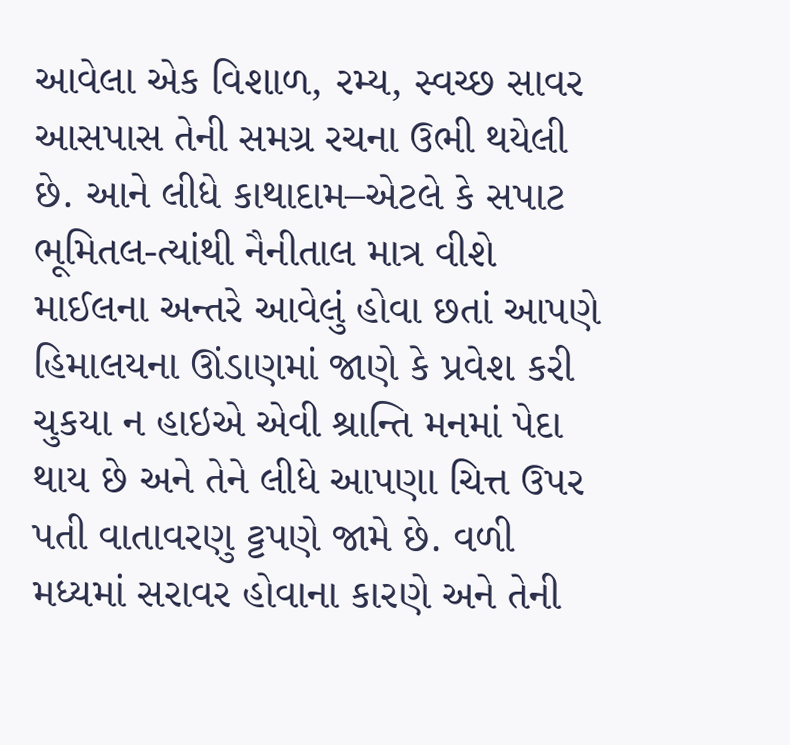આવેલા એક વિશાળ, રમ્ય, સ્વચ્છ સાવર આસપાસ તેની સમગ્ર રચના ઉભી થયેલી છે. આને લીધે કાથાદામ–એટલે કે સપાટ ભૂમિતલ-ત્યાંથી નૈનીતાલ માત્ર વીશે માઈલના અન્તરે આવેલું હોવા છતાં આપણે હિમાલયના ઊંડાણમાં જાણે કે પ્રવેશ કરી ચુકયા ન હાઇએ એવી શ્રાન્તિ મનમાં પેદા થાય છે અને તેને લીધે આપણા ચિત્ત ઉપર પતી વાતાવરણુ ટ્ટપણે જામે છે. વળી મધ્યમાં સરાવર હોવાના કારણે અને તેની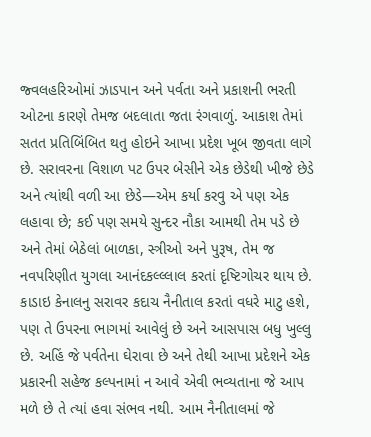જ્વલહરિઓમાં ઝાડપાન અને પર્વતા અને પ્રકાશની ભરતી ઓટના કારણે તેમજ બદલાતા જતા રંગવાળું. આકાશ તેમાં સતત પ્રતિબિંબિત થતુ હોઇને આખા પ્રદેશ ખૂબ જીવતા લાગે છે. સરાવરના વિશાળ પટ ઉપર બેસીને એક છેડેથી ખીજે છેડે અને ત્યાંથી વળી આ છેડે—એમ કર્યા કરવુ એ પણ એક લહાવા છે; કઈ પણ સમયે સુન્દર નૌકા આમથી તેમ પડે છે અને તેમાં બેઠેલાં બાળકા, સ્ત્રીઓ અને પુરૂષ, તેમ જ નવપરિણીત યુગલા આનંદકલ્લ્લાલ કરતાં દૃષ્ટિગોચર થાય છે. કાડાઇ કેનાલનુ સરાવર કદાચ નૈનીતાલ કરતાં વધરે માટુ હશે, પણ તે ઉપરના ભાગમાં આવેલું છે અને આસપાસ બધુ ખુલ્લુ છે. અહિં જે પર્વતેના ઘેરાવા છે અને તેથી આખા પ્રદેશને એક પ્રકારની સહેજ કલ્પનામાં ન આવે એવી ભવ્યતાના જે આપ મળે છે તે ત્યાં હવા સંભવ નથી. આમ નૈનીતાલમાં જે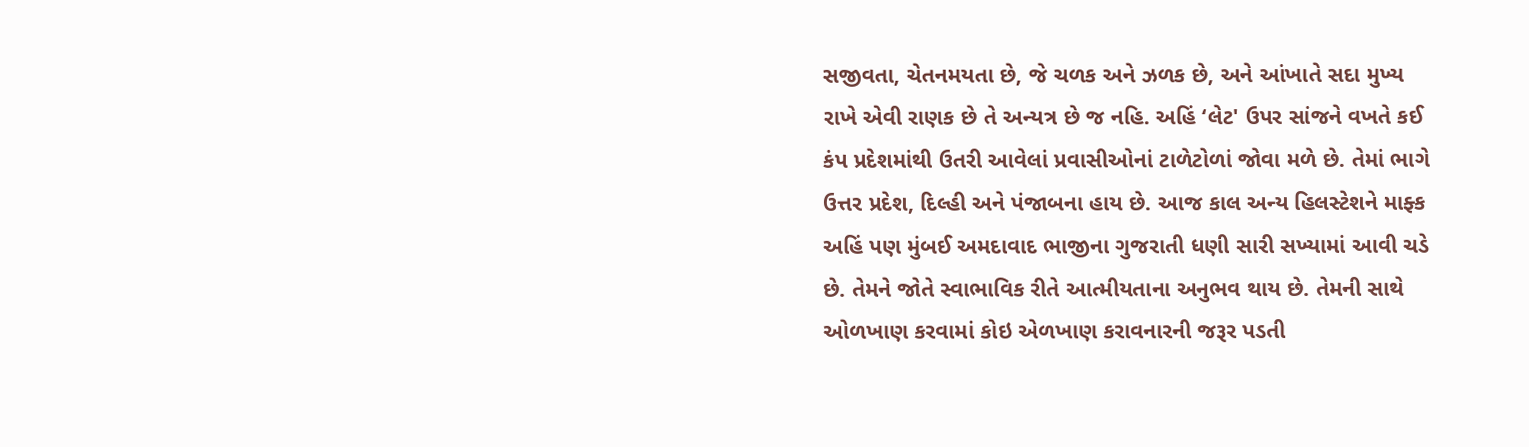સજીવતા, ચેતનમયતા છે, જે ચળક અને ઝળક છે, અને આંખાતે સદા મુખ્ય રાખે એવી રાણક છે તે અન્યત્ર છે જ નહિ. અહિં ‘લેટ' ઉપર સાંજને વખતે કઈ કંપ પ્રદેશમાંથી ઉતરી આવેલાં પ્રવાસીઓનાં ટાળેટોળાં જોવા મળે છે. તેમાં ભાગે ઉત્તર પ્રદેશ, દિલ્હી અને પંજાબના હાય છે. આજ કાલ અન્ય હિલસ્ટેશને માફ્ક અહિં પણ મુંબઈ અમદાવાદ ભાજીના ગુજરાતી ધણી સારી સખ્યામાં આવી ચડે છે. તેમને જોતે સ્વાભાવિક રીતે આત્મીયતાના અનુભવ થાય છે. તેમની સાથે ઓળખાણ કરવામાં કોઇ એળખાણ કરાવનારની જરૂર પડતી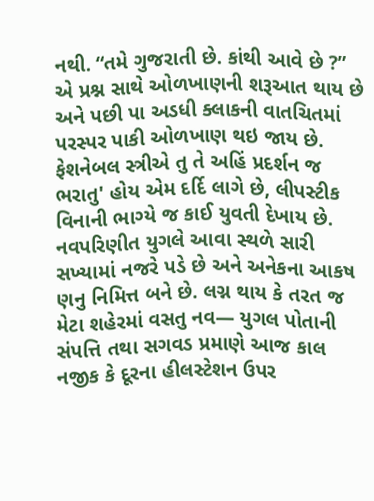નથી. “તમે ગુજરાતી છે. કાંથી આવે છે ?” એ પ્રશ્ન સાથે ઓળખાણની શરૂઆત થાય છે અને પછી પા અડધી ક્લાકની વાતચિતમાં પરસ્પર પાકી ઓળખાણ થઇ જાય છે. ફેશનેબલ સ્ત્રીએ તુ તે અહિં પ્રદર્શન જ ભરાતુ' હોય એમ દર્દિ લાગે છે, લીપસ્ટીક વિનાની ભાગ્યે જ કાઈ યુવતી દેખાય છે. નવપરિણીત યુગલે આવા સ્થળે સારી સખ્યામાં નજરે પડે છે અને અનેકના આકષ ણનુ નિમિત્ત બને છે. લગ્ન થાય કે તરત જ મેટા શહેરમાં વસતુ નવ— યુગલ પોતાની સંપત્તિ તથા સગવડ પ્રમાણે આજ કાલ નજીક કે દૂરના હીલસ્ટેશન ઉપર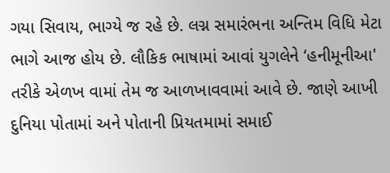ગયા સિવાય, ભાગ્યે જ રહે છે. લગ્ન સમારંભના અન્તિમ વિધિ મેટા ભાગે આજ હોય છે. લૌકિક ભાષામાં આવાં યુગલેને ‘હનીમૂનીઆ' તરીકે એળખ વામાં તેમ જ આળખાવવામાં આવે છે. જાણે આખી દુનિયા પોતામાં અને પોતાની પ્રિયતમામાં સમાઈ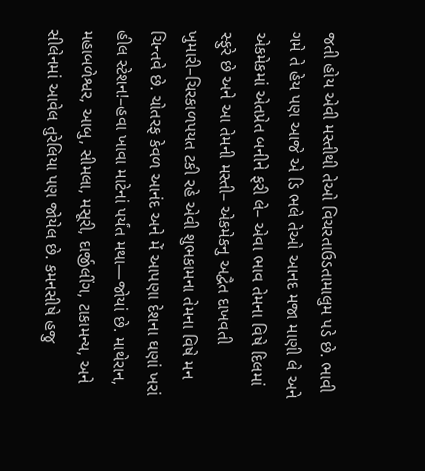જતી હોય એવી મસ્તીથી તેઓ વિચરતાઉડતામાલુમ પડે છે. ભાવી ગમે તે હેય પણ આજે એ ડિ ભલે તેઓ આનદ મજા માણી લે અને એકમેકમાં એતપ્રેત બનીને ફરી લે– એવા ભાવ તેમના વિષે દિલમાં સ્ફુરે છે અને આ તેમની મસ્તી– એકમેકનુ અદ્વૈત દાખવતી ખુમારી–ચિરકાળપયત ટકી રહે એવી શુભકામના તેમના વિષે મન ચિન્તવે છે. ચોતરફ કેવળ આનંદ અને મેં આપણા દેશના ઘણાં ખરાં હીલ સ્ટેશન!–હવા ખાવા માટેનાં પર્યંત મથા—જોયાં છે. માથેરાન, મહાબળેશ્વર, આબુ, સીમલા, મસૂરી, દાર્જીલીંગ, ટાકામન્ય, અને સીલેનમાં આવેલ તુરેલિયા પણ જોયેલ છે. કમનસીષે હજુ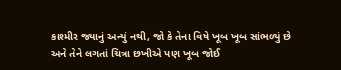કાશ્મીર જ્યાનું અન્યું નથી, જો કે તેના વિષે ખૂબ ખૂબ સાંભળ્યું છે અને તેને લગતાં ચિત્રા છખીએ પણ ખૂબ જોઈ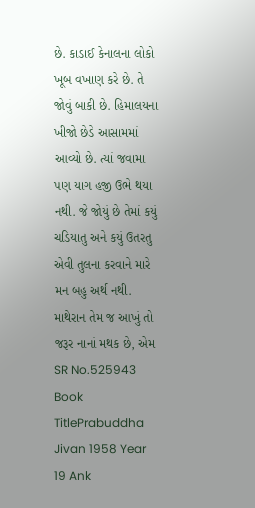છે. કાડાઈ કેનાલના લોકો ખૂબ વખાણ કરે છે. તે જોવું બાકી છે. હિમાલયના ખીજો છેડે આસામમાં આવ્યો છે. ત્યાં જવામા પણ યાગ હજી ઉભે થયા નથી. જે જોયું છે તેમાં કયું ચડિયાતુ અને કયું ઉતરતુ એવી તુલના કરવાને મારે મન બહુ અર્થ નથી. માથેરાન તેમ જ આખું તો જરૂર નાનાં મથક છે, એમ
SR No.525943
Book TitlePrabuddha Jivan 1958 Year 19 Ank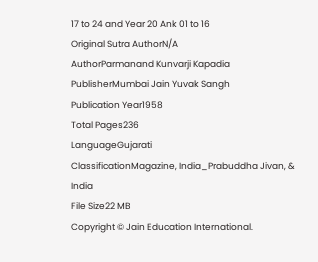17 to 24 and Year 20 Ank 01 to 16
Original Sutra AuthorN/A
AuthorParmanand Kunvarji Kapadia
PublisherMumbai Jain Yuvak Sangh
Publication Year1958
Total Pages236
LanguageGujarati
ClassificationMagazine, India_Prabuddha Jivan, & India
File Size22 MB
Copyright © Jain Education International.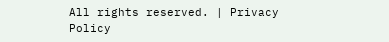All rights reserved. | Privacy Policy